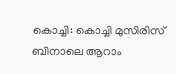കൊച്ചി: കൊച്ചി മുസിരിസ് ബിനാലെ ആറാം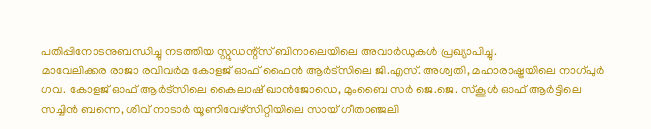പതിപ്പിനോടനുബന്ധിച്ചു നടത്തിയ സ്റ്റുഡന്റ്സ് ബിനാലെയിലെ അവാർഡുകൾ പ്രഖ്യാപിച്ചു.
മാവേലിക്കര രാജാ രവിവർമ കോളജ് ഓഫ് ഫൈൻ ആർട്സിലെ ജി.എസ്. അശ്വതി, മഹാരാഷ്ട്രയിലെ നാഗ്പുർ ഗവ. കോളജ് ഓഫ് ആർട്സിലെ കൈലാഷ് ഖാൻജോഡെ, മുംബൈ സർ ജെ.ജെ. സ്കൂൾ ഓഫ് ആർട്ടിലെ സച്ചിൻ ബന്നെ, ശിവ് നാടാർ യൂണിവേഴ്സിറ്റിയിലെ സായ് ഗീതാഞ്ജലി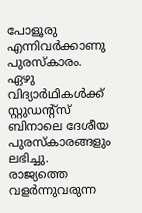പോളൂരു എന്നിവർക്കാണു പുരസ്കാരം. ഏഴു വിദ്യാർഥികൾക്ക് സ്റ്റുഡന്റ്സ് ബിനാലെ ദേശീയ പുരസ്കാരങ്ങളും ലഭിച്ചു.
രാജ്യത്തെ വളർന്നുവരുന്ന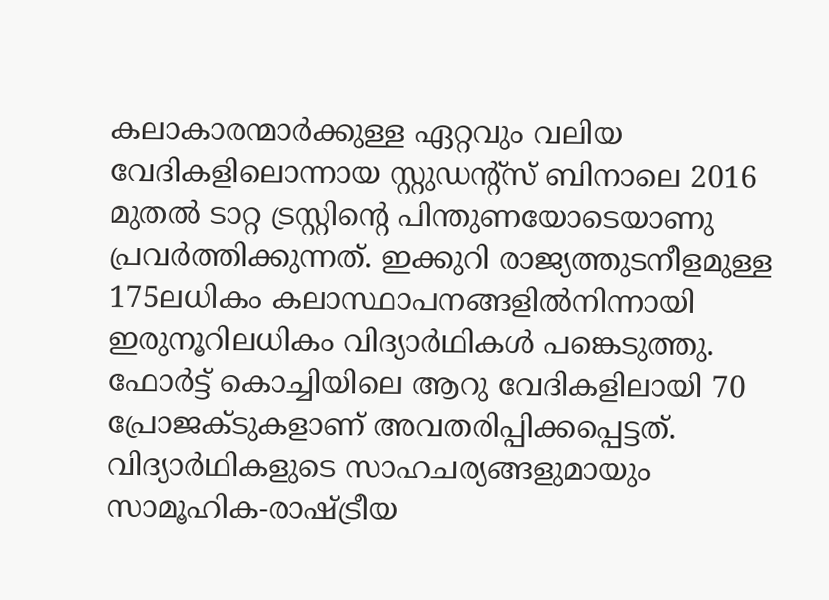കലാകാരന്മാർക്കുള്ള ഏറ്റവും വലിയ വേദികളിലൊന്നായ സ്റ്റുഡന്റ്സ് ബിനാലെ 2016 മുതൽ ടാറ്റ ട്രസ്റ്റിന്റെ പിന്തുണയോടെയാണു പ്രവർത്തിക്കുന്നത്. ഇക്കുറി രാജ്യത്തുടനീളമുള്ള 175ലധികം കലാസ്ഥാപനങ്ങളിൽനിന്നായി ഇരുനൂറിലധികം വിദ്യാർഥികൾ പങ്കെടുത്തു. ഫോർട്ട് കൊച്ചിയിലെ ആറു വേദികളിലായി 70 പ്രോജക്ടുകളാണ് അവതരിപ്പിക്കപ്പെട്ടത്.
വിദ്യാർഥികളുടെ സാഹചര്യങ്ങളുമായും സാമൂഹിക-രാഷ്ട്രീയ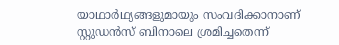യാഥാർഥ്യങ്ങളുമായും സംവദിക്കാനാണ് സ്റ്റുഡൻസ് ബിനാലെ ശ്രമിച്ചതെന്ന്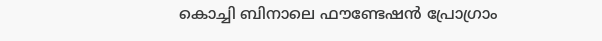കൊച്ചി ബിനാലെ ഫൗണ്ടേഷൻ പ്രോഗ്രാം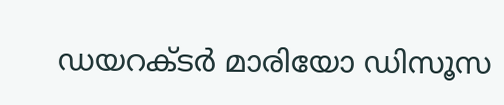ഡയറക്ടർ മാരിയോ ഡിസൂസ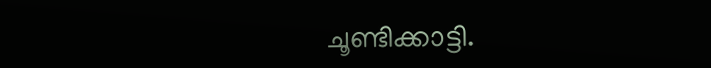ചൂണ്ടിക്കാട്ടി.